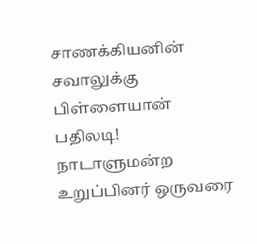சாணக்கியனின் சவாலுக்கு பிள்ளையான் பதிலடி!
நாடாளுமன்ற உறுப்பினர் ஒருவரை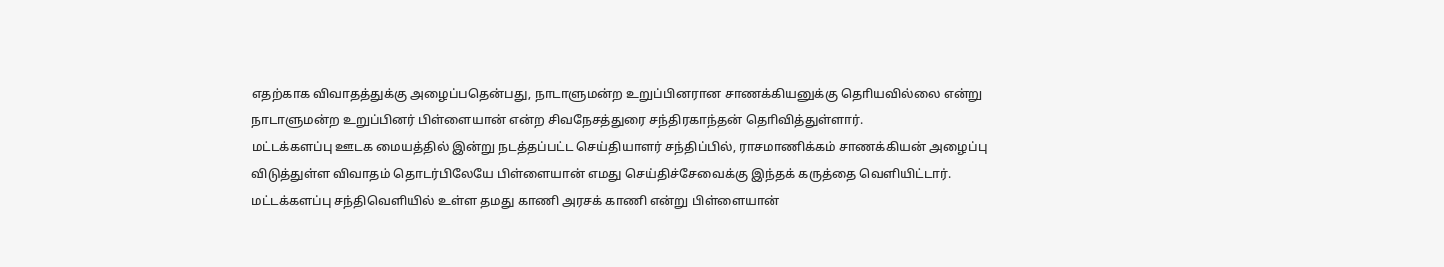எதற்காக விவாதத்துக்கு அழைப்பதென்பது, நாடாளுமன்ற உறுப்பினரான சாணக்கியனுக்கு தொியவில்லை என்று நாடாளுமன்ற உறுப்பினர் பிள்ளையான் என்ற சிவநேசத்துரை சந்திரகாந்தன் தொிவித்துள்ளார்.
மட்டக்களப்பு ஊடக மையத்தில் இன்று நடத்தப்பட்ட செய்தியாளர் சந்திப்பில், ராசமாணிக்கம் சாணக்கியன் அழைப்பு விடுத்துள்ள விவாதம் தொடர்பிலேயே பிள்ளையான் எமது செய்திச்சேவைக்கு இந்தக் கருத்தை வெளியிட்டார்.
மட்டக்களப்பு சந்திவெளியில் உள்ள தமது காணி அரசக் காணி என்று பிள்ளையான்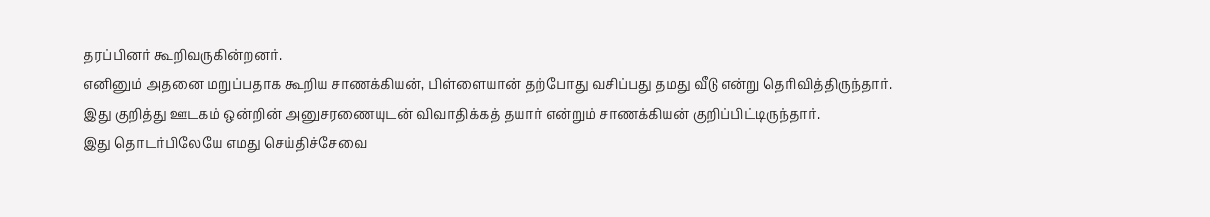தரப்பினர் கூறிவருகின்றனர்.
எனினும் அதனை மறுப்பதாக கூறிய சாணக்கியன், பிள்ளையான் தற்போது வசிப்பது தமது வீடு என்று தெரிவித்திருந்தார்.
இது குறித்து ஊடகம் ஒன்றின் அனுசரணையுடன் விவாதிக்கத் தயார் என்றும் சாணக்கியன் குறிப்பிட்டிருந்தார்.
இது தொடர்பிலேயே எமது செய்திச்சேவை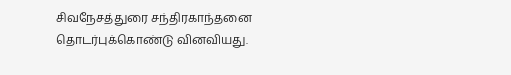சிவநேசத்துரை சந்திரகாந்தனை தொடர்புக்கொண்டு வினவியது.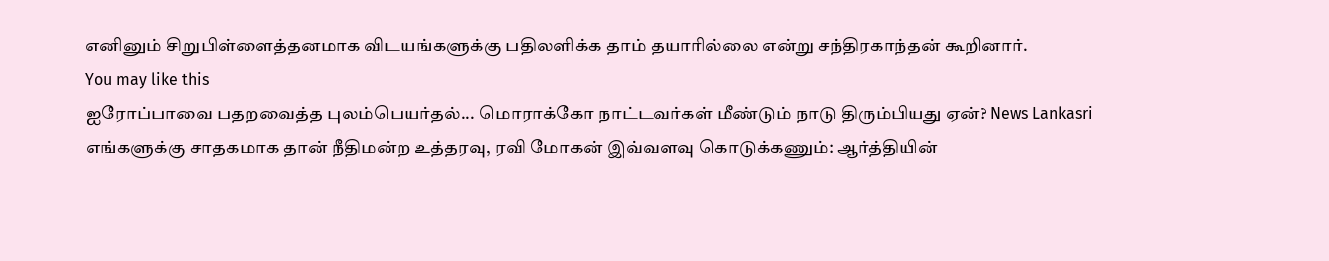எனினும் சிறுபிள்ளைத்தனமாக விடயங்களுக்கு பதிலளிக்க தாம் தயாரில்லை என்று சந்திரகாந்தன் கூறினார்.
You may like this
ஐரோப்பாவை பதறவைத்த புலம்பெயர்தல்... மொராக்கோ நாட்டவர்கள் மீண்டும் நாடு திரும்பியது ஏன்? News Lankasri
எங்களுக்கு சாதகமாக தான் நீதிமன்ற உத்தரவு, ரவி மோகன் இவ்வளவு கொடுக்கணும்: ஆர்த்தியின்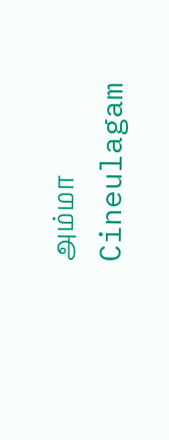அம்மா Cineulagam